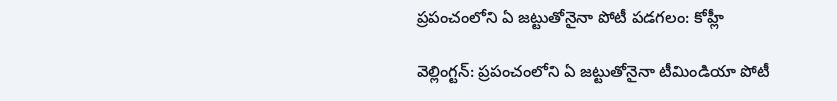ప్రపంచంలోని ఏ జట్టుతోనైనా పోటీ పడగలం: కోహ్లీ

వెల్లింగ్టన్: ప్రపంచంలోని ఏ జట్టుతోనైనా టీమిండియా పోటీ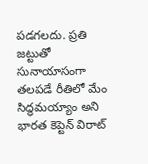పడగలదు. ప్రతి జట్టుతో సునాయాసంగా తలపడే రీతిలో మేం సిద్ధమయ్యాం అని భారత కెప్టెన్ విరాట్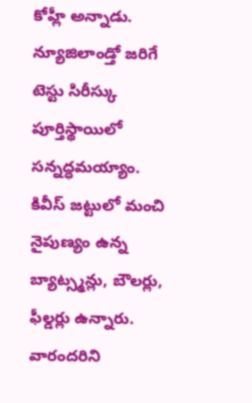కోహ్లీ అన్నాడు. న్యూజిలాండ్తో జరిగే టెస్టు సిరీస్కు పూర్తిస్థాయిలో సన్నద్ధమయ్యాం. కివీస్ జట్టులో మంచి నైపుణ్యం ఉన్న బ్యాట్స్మన్లు, బౌలర్లు, ఫీల్డర్లు ఉన్నారు. వారందరిని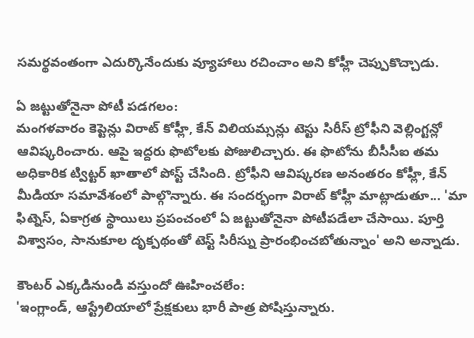సమర్థవంతంగా ఎదుర్కొనేందుకు వ్యూహాలు రచించాం అని కోహ్లీ చెప్పుకొచ్చాడు.

ఏ జట్టుతోనైనా పోటీ పడగలం:
మంగళవారం కెప్టెన్లు విరాట్ కోహ్లీ, కేన్ విలియమ్సన్లు టెస్టు సిరీస్ ట్రోఫీని వెల్లింగ్టన్లో ఆవిష్కరించారు. ఆపై ఇద్దరు ఫొటోలకు పోజులిచ్చారు. ఈ ఫొటోను బీసీసీఐ తమ అధికారిక ట్విట్టర్ ఖాతాలో పోస్ట్ చేసింది. ట్రోఫీని ఆవిష్కరణ అనంతరం కోహ్లీ, కేన్ మీడియా సమావేశంలో పాల్గొన్నారు. ఈ సందర్భంగా విరాట్ కోహ్లీ మాట్లాడుతూ... 'మా ఫిట్నెస్, ఏకాగ్రత స్థాయిలు ప్రపంచంలో ఏ జట్టుతోనైనా పోటీపడేలా చేసాయి. పూర్తి విశ్వాసం, సానుకూల దృక్పథంతో టెస్ట్ సిరీస్ను ప్రారంభించబోతున్నాం' అని అన్నాడు.

కౌంటర్ ఎక్కడినుండి వస్తుందో ఊహించలేం:
'ఇంగ్లాండ్, ఆస్ట్రేలియాలో ప్రేక్షకులు భారీ పాత్ర పోషిస్తున్నారు.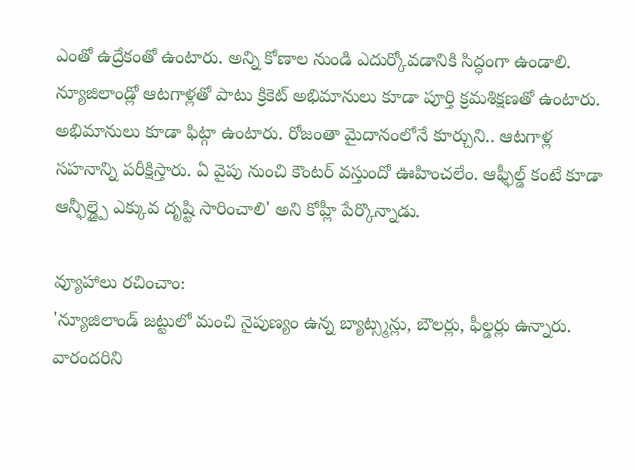ఎంతో ఉద్రేకంతో ఉంటారు. అన్ని కోణాల నుండి ఎదుర్కోవడానికి సిద్ధంగా ఉండాలి. న్యూజిలాండ్లో ఆటగాళ్లతో పాటు క్రికెట్ అభిమానులు కూడా పూర్తి క్రమశిక్షణతో ఉంటారు. అభిమానులు కూడా ఫిట్గా ఉంటారు. రోజంతా మైదానంలోనే కూర్చుని.. ఆటగాళ్ల సహనాన్ని పరీక్షిస్తారు. ఏ వైపు నుంచి కౌంటర్ వస్తుందో ఊహించలేం. ఆఫ్ఫీల్డ్ కంటే కూడా ఆన్ఫీల్డ్పై ఎక్కువ దృష్టి సారించాలి' అని కోహ్లీ పేర్కొన్నాడు.

వ్యూహాలు రచించాం:
'న్యూజిలాండ్ జట్టులో మంచి నైపుణ్యం ఉన్న బ్యాట్స్మన్లు, బౌలర్లు, ఫీల్డర్లు ఉన్నారు. వారందరిని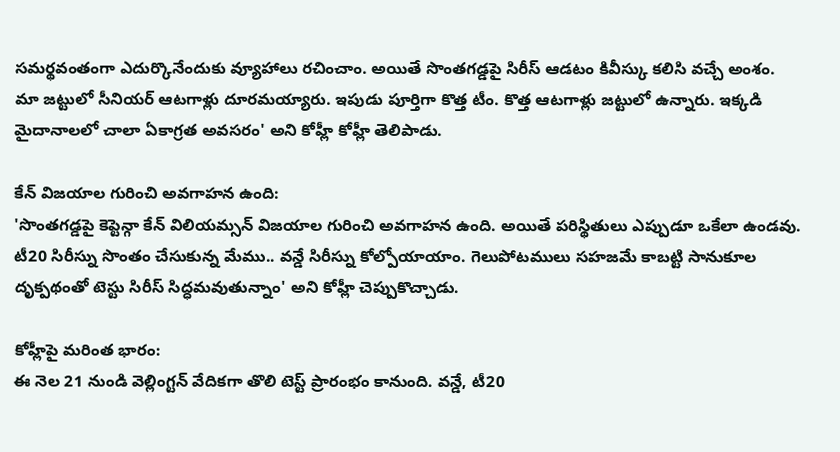సమర్థవంతంగా ఎదుర్కొనేందుకు వ్యూహాలు రచించాం. అయితే సొంతగడ్డపై సిరీస్ ఆడటం కివీస్కు కలిసి వచ్చే అంశం. మా జట్టులో సీనియర్ ఆటగాళ్లు దూరమయ్యారు. ఇపుడు పూర్తిగా కొత్త టీం. కొత్త ఆటగాళ్లు జట్టులో ఉన్నారు. ఇక్కడి మైదానాలలో చాలా ఏకాగ్రత అవసరం' అని కోహ్లీ కోహ్లీ తెలిపాడు.

కేన్ విజయాల గురించి అవగాహన ఉంది:
'సొంతగడ్డపై కెప్టెన్గా కేన్ విలియమ్సన్ విజయాల గురించి అవగాహన ఉంది. అయితే పరిస్థితులు ఎప్పుడూ ఒకేలా ఉండవు. టీ20 సిరీస్ను సొంతం చేసుకున్న మేము.. వన్డే సిరీస్ను కోల్పోయాయాం. గెలుపోటములు సహజమే కాబట్టి సానుకూల దృక్పథంతో టెస్టు సిరీస్ సిద్ధమవుతున్నాం' అని కోహ్లీ చెప్పుకొచ్చాడు.

కోహ్లీపై మరింత భారం:
ఈ నెల 21 నుండి వెల్లింగ్టన్ వేదికగా తొలి టెస్ట్ ప్రారంభం కానుంది. వన్డే, టీ20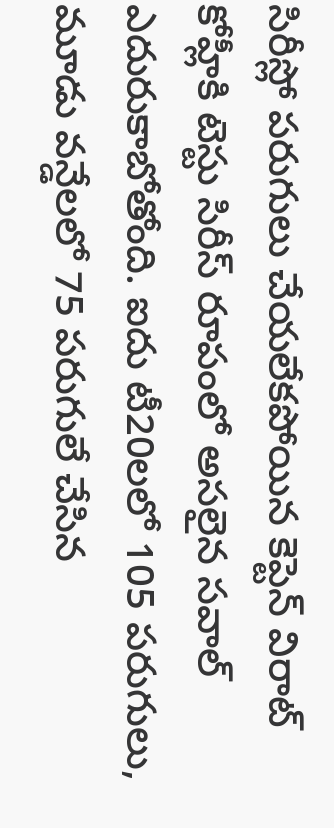సిరీస్లో పరుగులు చేయలేకపోయిన కెప్టెన్ విరాట్ కోహ్లీకి టెస్టు సిరీస్ రూపంలో అసలైన సవాల్ ఎదురుకాబోతోంది. ఐదు టీ20లలో 105 పరుగులు, మూడు వన్డేలలో 75 పరుగులే చేసిన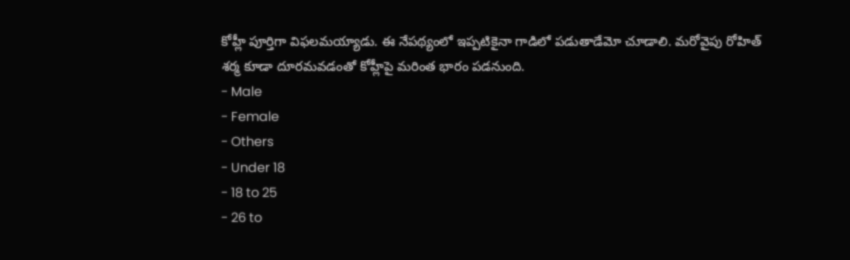కోహ్లీ పూర్తిగా విఫలమయ్యాడు. ఈ నేపథ్యంలో ఇప్పటికైనా గాడిలో పడుతాడేమో చూడాలి. మరోవైపు రోహిత్ శర్మ కూడా దూరమవడంతో కోహ్లీపై మరింత భారం పడనుంది.
- Male
- Female
- Others
- Under 18
- 18 to 25
- 26 to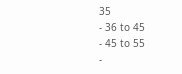35
- 36 to 45
- 45 to 55
-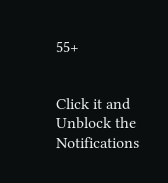55+


Click it and Unblock the Notifications